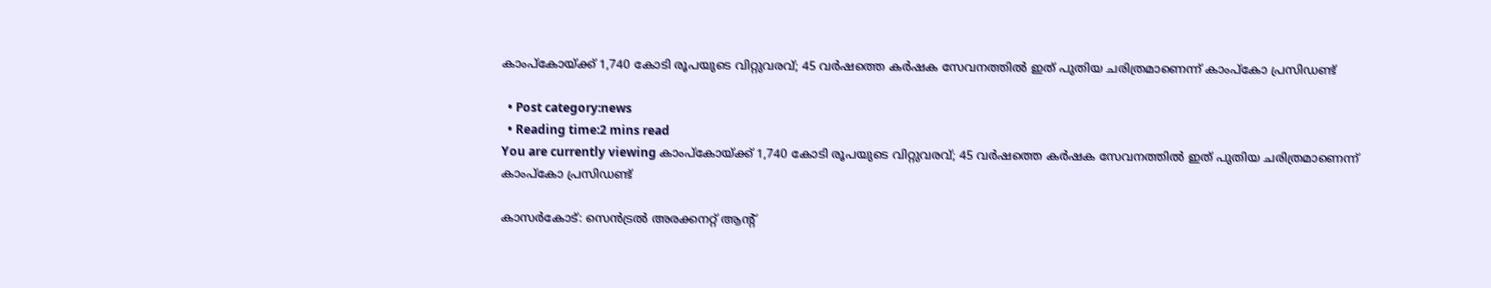കാംപ്‌കോയ്ക്ക് 1,740 കോടി രൂപയുടെ വിറ്റുവരവ്; 45 വര്‍ഷത്തെ കര്‍ഷക സേവനത്തില്‍ ഇത് പുതിയ ചരിത്രമാണെന്ന് കാംപ്കോ പ്രസിഡണ്ട്

  • Post category:news
  • Reading time:2 mins read
You are currently viewing കാംപ്‌കോയ്ക്ക് 1,740 കോടി രൂപയുടെ വിറ്റുവരവ്; 45 വര്‍ഷത്തെ കര്‍ഷക സേവനത്തില്‍ ഇത് പുതിയ ചരിത്രമാണെന്ന് കാംപ്കോ പ്രസിഡണ്ട്

കാസര്‍കോട്: സെന്‍ട്രല്‍ അരക്കനറ്റ് ആന്റ്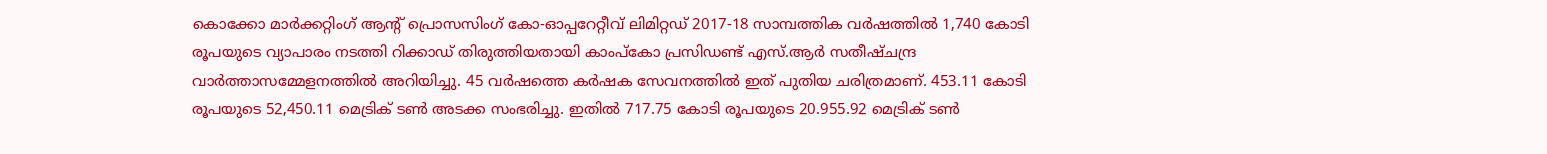കൊക്കോ മാര്‍ക്കറ്റിംഗ് ആന്റ് പ്രൊസസിംഗ് കോ-ഓപ്പറേറ്റീവ് ലിമിറ്റഡ് 2017-18 സാമ്പത്തിക വര്‍ഷത്തില്‍ 1,740 കോടി രൂപയുടെ വ്യാപാരം നടത്തി റിക്കാഡ് തിരുത്തിയതായി കാംപ്കോ പ്രസിഡണ്ട് എസ്.ആര്‍ സതീഷ്ചന്ദ്ര വാര്‍ത്താസമ്മേളനത്തില്‍ അറിയിച്ചു. 45 വര്‍ഷത്തെ കര്‍ഷക സേവനത്തില്‍ ഇത് പുതിയ ചരിത്രമാണ്. 453.11 കോടി രൂപയുടെ 52,450.11 മെട്രിക് ടണ്‍ അടക്ക സംഭരിച്ചു. ഇതില്‍ 717.75 കോടി രൂപയുടെ 20.955.92 മെട്രിക് ടണ്‍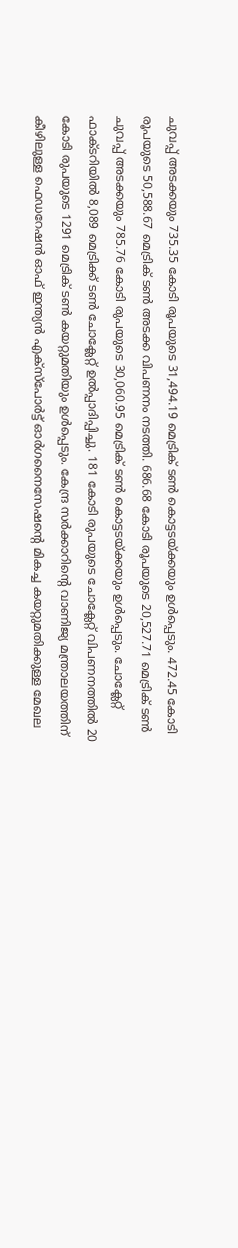ചുവപ്പ് അടക്കയും 735.35 കോടി രൂപയുടെ 31,494.19 മെട്രിക് ടണ്‍ കൊട്ടടയ്ക്കയും ഉള്‍പ്പെടും. 472.45 കോടി രൂപയുടെ 50,588.67 മെട്രിക് ടണ്‍ അടക്ക വിപണനം നടത്തി. 686.68 കോടി രൂപയുടെ 20,527.71 മെട്രിക് ടണ്‍ ചുവപ്പ് അടക്കയും 785.76 കോടി രുപയുടെ 30,060.95 മെട്രിക് ടണ്‍ കൊട്ടടയ്ക്കയും ഉള്‍പ്പെടും. ചോക്ലേറ്റ് ഫാക്ടറിയില്‍ 8,089 മെട്രിക്ക് ടണ്‍ ചോക്ലേറ്റ് ഉല്‍പ്പാദിപ്പിച്ചു. 181 കോടി രുപയുടെ ചോക്ലേറ്റ് വിപണനത്തില്‍ 20 കോടി രുപയുടെ 1291 മെട്രിക് ടണ്‍ കയറ്റുമതിയും ഉള്‍പ്പെടും. കേന്ദ്ര സര്‍ക്കാറിന്റെ വാണിജ്യ മന്ത്രാലയത്തിന് കീഴിലുള്ള ഫെഡറേഷന്‍ ഓഫ് ഇന്ത്യന്‍ എക്സ്പോര്‍ട്ട് ഓര്‍ഗനൈസേഷന്റെ മികച്ച കയറ്റുമതിക്കുള്ള മേഖല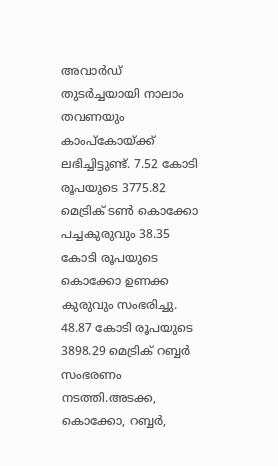അവാര്‍ഡ് തുടര്‍ച്ചയായി നാലാം തവണയും കാംപ്കോയ്ക്ക് ലഭിച്ചിട്ടുണ്ട്. 7.52 കോടി രൂപയുടെ 3775.82 മെട്രിക് ടണ്‍ കൊക്കോ പച്ചകുരുവും 38.35 കോടി രൂപയുടെ കൊക്കോ ഉണക്ക കുരുവും സംഭരിച്ചു. 48.87 കോടി രൂപയുടെ 3898.29 മെട്രിക് റബ്ബര്‍ സംഭരണം നടത്തി.അടക്ക, കൊക്കോ, റബ്ബര്‍,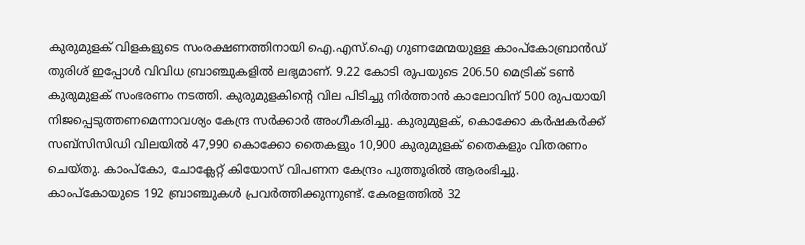കുരുമുളക് വിളകളുടെ സംരക്ഷണത്തിനായി ഐ.എസ്.ഐ ഗുണമേന്മയുള്ള കാംപ്കോബ്രാന്‍ഡ് തുരിശ് ഇപ്പോള്‍ വിവിധ ബ്രാഞ്ചുകളില്‍ ലഭ്യമാണ്. 9.22 കോടി രുപയുടെ 206.50 മെട്രിക് ടണ്‍ കുരുമുളക് സംഭരണം നടത്തി. കുരുമുളകിന്റെ വില പിടിച്ചു നിര്‍ത്താന്‍ കാലോവിന് 500 രുപയായി നിജപ്പെടുത്തണമെന്നാവശ്യം കേന്ദ്ര സര്‍ക്കാര്‍ അംഗീകരിച്ചു. കുരുമുളക്, കൊക്കോ കര്‍ഷകര്‍ക്ക് സബ്സിസിഡി വിലയില്‍ 47,990 കൊക്കോ തൈകളും 10,900 കുരുമുളക് തൈകളും വിതരണം ചെയ്തു. കാംപ്കോ, ചോക്ലേറ്റ് കിയോസ് വിപണന കേന്ദ്രം പുത്തൂരില്‍ ആരംഭിച്ചു. കാംപ്കോയുടെ 192 ബ്രാഞ്ചുകള്‍ പ്രവര്‍ത്തിക്കുന്നുണ്ട്. കേരളത്തില്‍ 32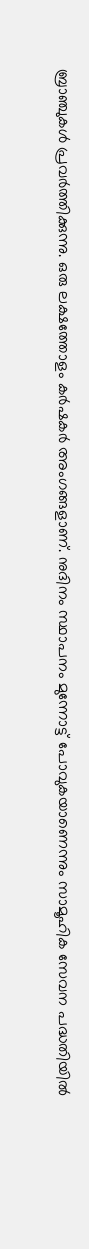ബ്രാഞ്ചുകള്‍ പ്രവര്‍ത്തിക്കുന്നു. ഒരു ലക്ഷത്തോളം കര്‍ഷകര്‍ അംഗങ്ങളാണ്. നുദിനം സ്ഥാപനം മുന്നോട്ട് പോവുകയാണെന്നും സാമൂഹിക സേവന പദ്ധതിയില്‍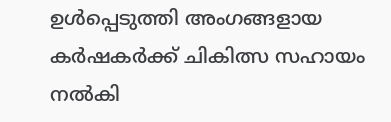ഉള്‍പ്പെടുത്തി അംഗങ്ങളായ കര്‍ഷകര്‍ക്ക് ചികിത്സ സഹായം നല്‍കി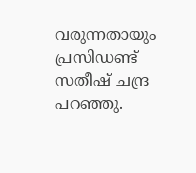വരുന്നതായും പ്രസിഡണ്ട് സതീഷ് ചന്ദ്ര പറഞ്ഞു.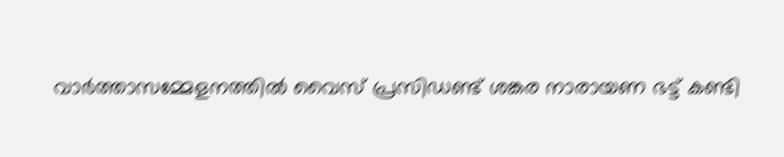വാര്‍ത്താസമ്മേളനത്തില്‍ വൈസ് പ്രസിഡണ്ട് ശങ്കര നാരായണ ഭട്ട് കണ്ടി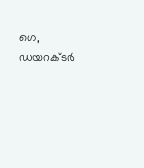ഗെ, ഡയറക്ടര്‍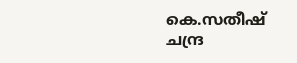കെ.സതീഷ് ചന്ദ്ര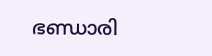ഭണ്ഡാരി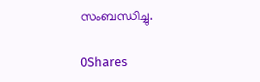സംബന്ധിച്ചു.

0Shares